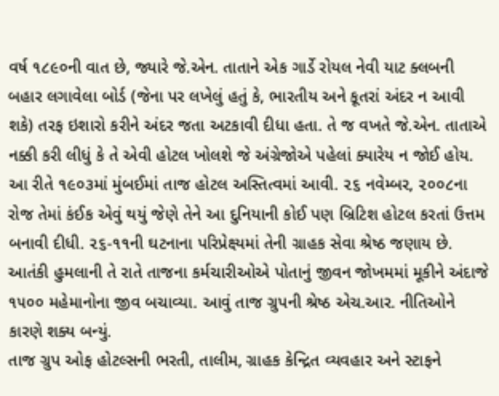વર્ષ ૧૮૯૦ની વાત છે, જ્યારે જે.એન. તાતાને એક ગાર્ડે રોયલ નેવી યાટ ક્લબની બહાર લગાવેલા બોર્ડ (જેના પર લખેલું હતું કે, ભારતીય અને કૂતરાં અંદર ન આવી શકે) તરફ ઇશારો કરીને અંદર જતા અટકાવી દીધા હતા. તે જ વખતે જે.એન. તાતાએ નક્કી કરી લીધું કે તે એવી હોટલ ખોલશે જે અંગ્રેજોએ પહેલાં ક્યારેય ન જોઈ હોય.
આ રીતે ૧૯૦૩માં મુંબઈમાં તાજ હોટલ અસ્તિત્વમાં આવી. ૨૬ નવેમ્બર, ૨૦૦૮ના રોજ તેમાં કંઈક એવું થયું જેણે તેને આ દુનિયાની કોઈ પણ બ્રિટિશ હોટલ કરતાં ઉત્તમ બનાવી દીધી. ૨૬-૧૧ની ઘટનાના પરિપ્રેક્ષ્યમાં તેની ગ્રાહક સેવા શ્રેષ્ઠ જણાય છે. આતંકી હુમલાની તે રાતે તાજના કર્મચારીઓએ પોતાનું જીવન જોખમમાં મૂકીને અંદાજે ૧૫૦૦ મહેમાનોના જીવ બચાવ્યા. આવું તાજ ગ્રુપની શ્રેષ્ઠ એચ.આર. નીતિઓને કારણે શક્ય બન્યું.
તાજ ગ્રુપ ઓફ હોટલ્સની ભરતી, તાલીમ, ગ્રાહક કેન્દ્રિત વ્યવહાર અને સ્ટાફને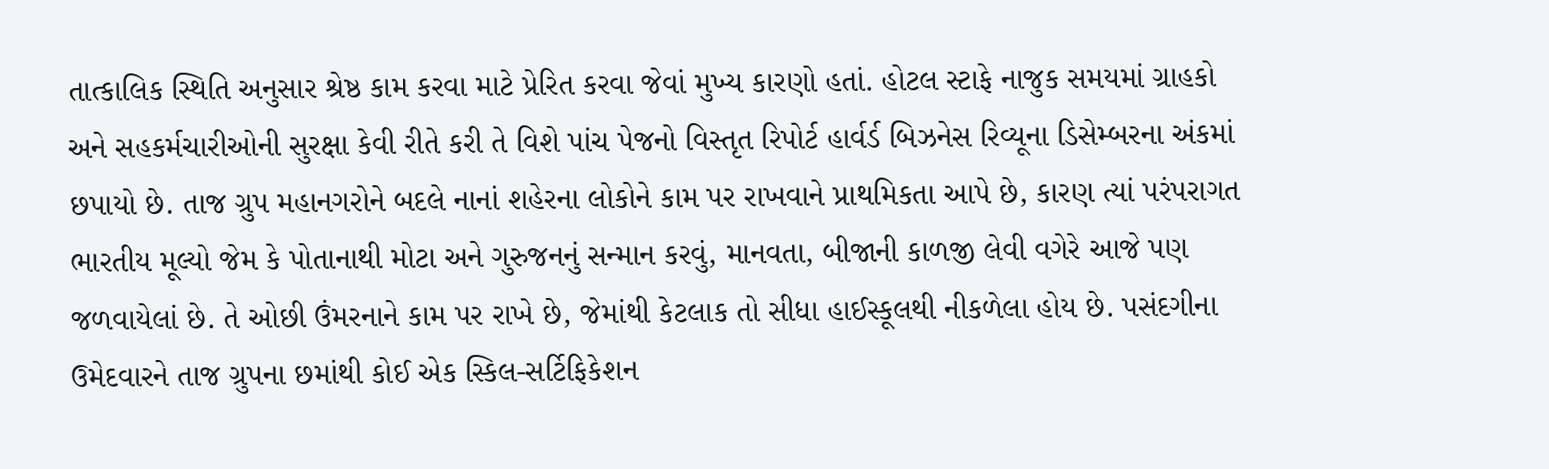તાત્કાલિક સ્થિતિ અનુસાર શ્રેષ્ઠ કામ કરવા માટે પ્રેરિત કરવા જેવાં મુખ્ય કારણો હતાં. હોટલ સ્ટાફે નાજુક સમયમાં ગ્રાહકો અને સહકર્મચારીઓની સુરક્ષા કેવી રીતે કરી તે વિશે પાંચ પેજનો વિસ્તૃત રિપોર્ટ હાર્વર્ડ બિઝનેસ રિવ્યૂના ડિસેમ્બરના અંકમાં છપાયો છે. તાજ ગ્રુપ મહાનગરોને બદલે નાનાં શહેરના લોકોને કામ પર રાખવાને પ્રાથમિકતા આપે છે, કારણ ત્યાં પરંપરાગત ભારતીય મૂલ્યો જેમ કે પોતાનાથી મોટા અને ગુરુજનનું સન્માન કરવું, માનવતા, બીજાની કાળજી લેવી વગેરે આજે પણ જળવાયેલાં છે. તે ઓછી ઉંમરનાને કામ પર રાખે છે, જેમાંથી કેટલાક તો સીધા હાઈસ્કૂલથી નીકળેલા હોય છે. પસંદગીના ઉમેદવારને તાજ ગ્રુપના છમાંથી કોઈ એક સ્કિલ-સર્ટિફિકેશન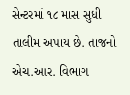સેન્ટરમાં ૧૮ માસ સુધી તાલીમ અપાય છે. તાજનો એચ.આર. વિભાગ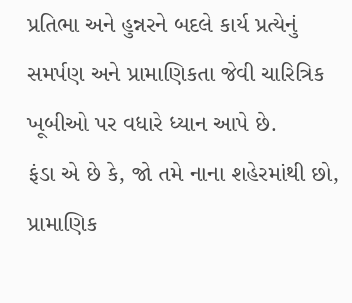પ્રતિભા અને હુન્નરને બદલે કાર્ય પ્રત્યેનું સમર્પણ અને પ્રામાણિકતા જેવી ચારિત્રિક ખૂબીઓ પર વધારે ધ્યાન આપે છે.
ફંડા એ છે કે, જો તમે નાના શહેરમાંથી છો, પ્રામાણિક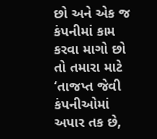છો અને એક જ કંપનીમાં કામ કરવા માગો છો તો તમારા માટે ‘તાજપ્ત જેવી કંપનીઓમાં અપાર તક છે,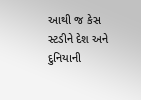આથી જ કેસ સ્ટડીને દેશ અને દુનિયાની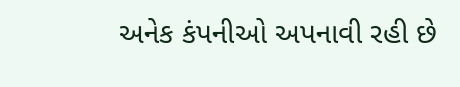અનેક કંપનીઓ અપનાવી રહી છે